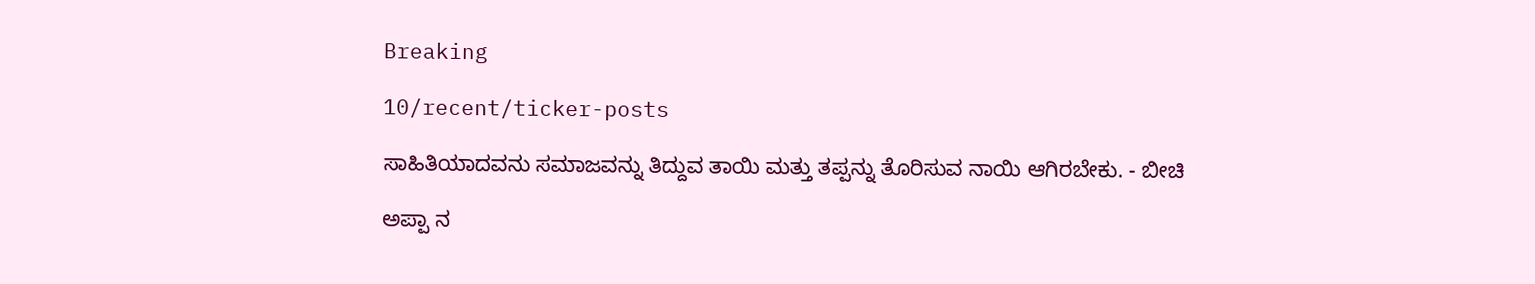Breaking

10/recent/ticker-posts

ಸಾಹಿತಿಯಾದವನು ಸಮಾಜವನ್ನು ತಿದ್ದುವ ತಾಯಿ ಮತ್ತು ತಪ್ಪನ್ನು ತೊರಿಸುವ ನಾಯಿ ಆಗಿರಬೇಕು. - ಬೀಚಿ

ಅಪ್ಪಾ ನ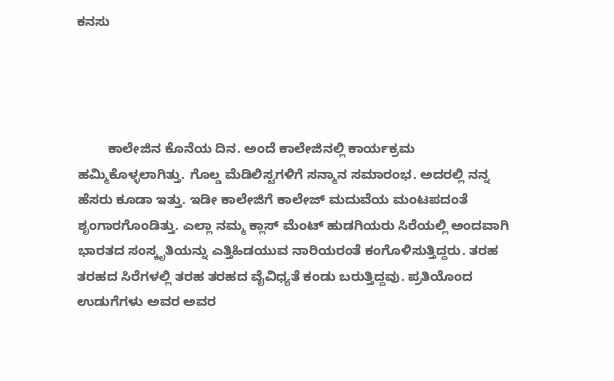ಕನಸು




        ಕಾಲೇಜಿನ ಕೊನೆಯ ದಿನ. ಅಂದೆ ಕಾಲೇಜಿನಲ್ಲಿ ಕಾರ್ಯಕ್ರಮ ಹಮ್ಮಿಕೊಳ್ಳಲಾಗಿತ್ತು. ಗೊಲ್ಡ ಮೆಡಿಲಿಸ್ಟಗಳಿಗೆ ಸನ್ಮಾನ ಸಮಾರಂಭ. ಅದರಲ್ಲಿ ನನ್ನ ಹೆಸರು ಕೂಡಾ ಇತ್ತು. ಇಡೀ ಕಾಲೇಜಿಗೆ ಕಾಲೇಜ್ ಮದುವೆಯ ಮಂಟಪದಂತೆ ಶೃಂಗಾರಗೊಂಡಿತ್ತು. ಎಲ್ಲಾ ನಮ್ಮ ಕ್ಲಾಸ್ ಮೆಂಟ್ ಹುಡಗಿಯರು ಸಿರೆಯಲ್ಲಿ ಅಂದವಾಗಿ ಭಾರತದ ಸಂಸ್ಕೃತಿಯನ್ನು ಎತ್ತಿಹಿಡಯುವ ನಾರಿಯರಂತೆ ಕಂಗೊಳಿಸುತ್ತಿದ್ದರು. ತರಹ ತರಹದ ಸಿರೆಗಳಲ್ಲಿ ತರಹ ತರಹದ ವೈವಿಧ್ಯತೆ ಕಂಡು ಬರುತ್ತಿದ್ದವು. ಪ್ರತಿಯೊಂದ ಉಡುಗೆಗಳು ಅವರ ಅವರ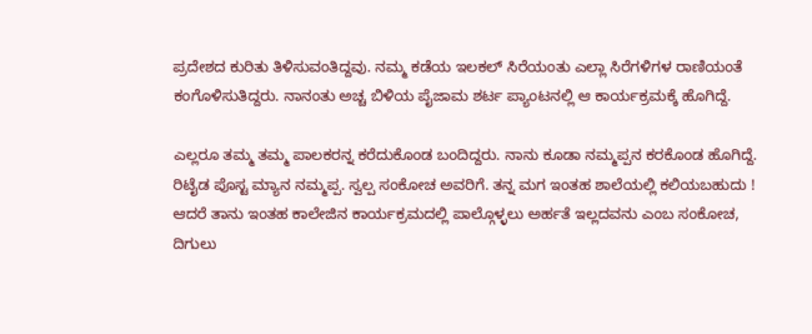ಪ್ರದೇಶದ ಕುರಿತು ತಿಳಿಸುವಂತಿದ್ದವು. ನಮ್ಮ ಕಡೆಯ ಇಲಕಲ್ ಸಿರೆಯಂತು ಎಲ್ಲಾ ಸಿರೆಗಳಿಗಳ ರಾಣಿಯಂತೆ ಕಂಗೊಳಿಸುತಿದ್ದರು. ನಾನಂತು ಅಚ್ಚ ಬಿಳಿಯ ಪೈಜಾಮ ಶರ್ಟ ಪ್ಯಾಂಟನಲ್ಲಿ ಆ ಕಾರ್ಯಕ್ರಮಕ್ಕೆ ಹೊಗಿದ್ದೆ.

ಎಲ್ಲರೂ ತಮ್ಮ ತಮ್ಮ ಪಾಲಕರನ್ನ ಕರೆದುಕೊಂಡ ಬಂದಿದ್ದರು. ನಾನು ಕೂಡಾ ನಮ್ಮಪ್ಪನ ಕರಕೊಂಡ ಹೊಗಿದ್ದೆ. ರಿಟೈಡ ಪೊಸ್ಟ ಮ್ಯಾನ ನಮ್ಮಪ್ಪ. ಸ್ವಲ್ಪ ಸಂಕೋಚ ಅವರಿಗೆ. ತನ್ನ ಮಗ ಇಂತಹ ಶಾಲೆಯಲ್ಲಿ ಕಲಿಯಬಹುದು ! ಆದರೆ ತಾನು ಇಂತಹ ಕಾಲೇಜಿನ ಕಾರ್ಯಕ್ರಮದಲ್ಲಿ ಪಾಲ್ಗೊಳ್ಳಲು ಅರ್ಹತೆ ಇಲ್ಲದವನು ಎಂಬ ಸಂಕೋಚ, ದಿಗುಲು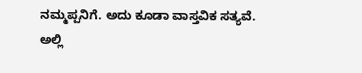ನಮ್ಮಪ್ಪನಿಗೆ. ಅದು ಕೂಡಾ ವಾಸ್ತವಿಕ ಸತ್ಯವೆ. ಅಲ್ಲಿ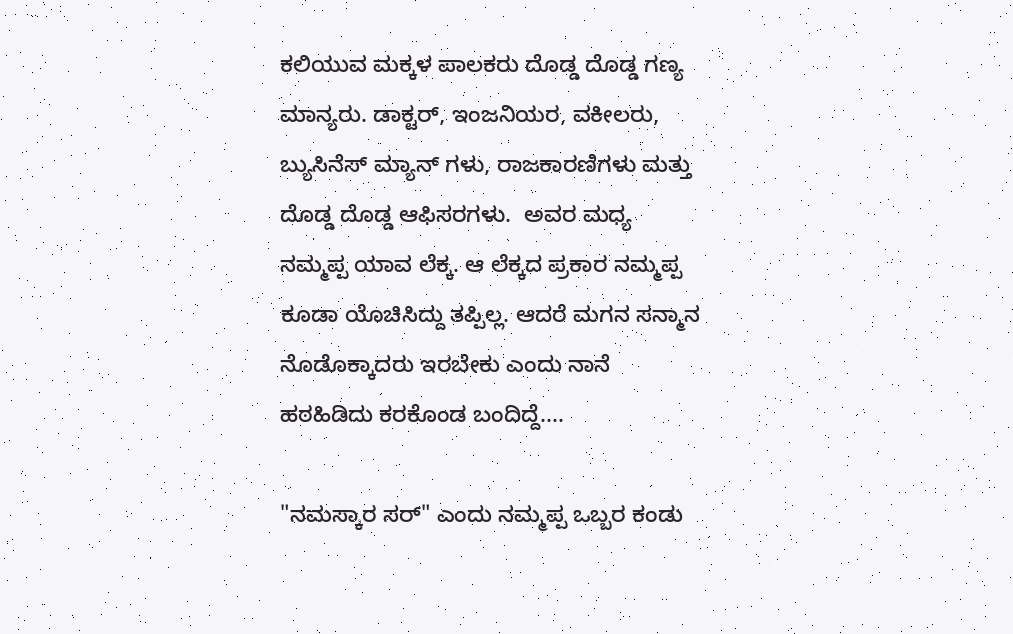ಕಲಿಯುವ ಮಕ್ಕಳ ಪಾಲಕರು ದೊಡ್ಡ ದೊಡ್ಡ ಗಣ್ಯ ಮಾನ್ಯರು. ಡಾಕ್ಟರ್, ಇಂಜನಿಯರ, ವಕೀಲರು, ಬ್ಯುಸಿನೆಸ್ ಮ್ಯಾನ್ ಗಳು, ರಾಜಕಾರಣಿಗಳು ಮತ್ತು ದೊಡ್ಡ ದೊಡ್ಡ ಆಫಿಸರಗಳು.  ಅವರ ಮಧ್ಯ ನಮ್ಮಪ್ಪ ಯಾವ ಲೆಕ್ಕ. ಆ ಲೆಕ್ಕದ ಪ್ರಕಾರ ನಮ್ಮಪ್ಪ ಕೂಡಾ ಯೊಚಿಸಿದ್ದು ತಪ್ಪಿಲ್ಲ. ಆದರೆ ಮಗನ ಸನ್ಮಾನ ನೊಡೊಕ್ಕಾದರು ಇರಬೇಕು ಎಂದು ನಾನೆ ಹಠಹಿಡಿದು ಕರಕೊಂಡ ಬಂದಿದ್ದೆ....

"ನಮಸ್ಕಾರ ಸರ್" ಎಂದು ನಮ್ಮಪ್ಪ ಒಬ್ಬರ ಕಂಡು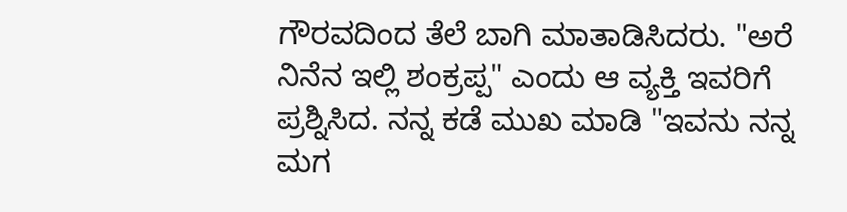ಗೌರವದಿಂದ ತೆಲೆ ಬಾಗಿ ಮಾತಾಡಿಸಿದರು. "ಅರೆ ನಿನೆನ ಇಲ್ಲಿ ಶಂಕ್ರಪ್ಪ" ಎಂದು ಆ ವ್ಯಕ್ತಿ ಇವರಿಗೆ ಪ್ರಶ್ನಿಸಿದ. ನನ್ನ ಕಡೆ ಮುಖ ಮಾಡಿ "ಇವನು ನನ್ನ ಮಗ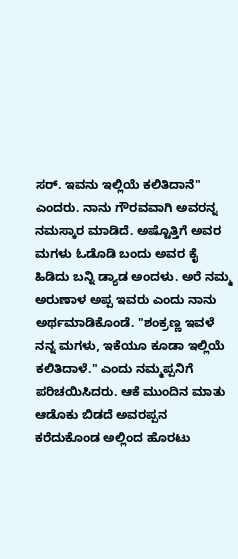ಸರ್. ಇವನು ಇಲ್ಲಿಯೆ ಕಲಿತಿದಾನೆ" ಎಂದರು. ನಾನು ಗೌರವವಾಗಿ ಅವರನ್ನ ನಮಸ್ಕಾರ ಮಾಡಿದೆ. ಅಷ್ಟೊತ್ತಿಗೆ ಅವರ ಮಗಳು ಓಡೊಡಿ ಬಂದು ಅವರ ಕೈ ಹಿಡಿದು ಬನ್ನಿ ಡ್ಯಾಡ ಅಂದಳು. ಅರೆ ನಮ್ಮ ಅರುಣಾಳ ಅಪ್ಪ ಇವರು ಎಂದು ನಾನು ಅರ್ಥಮಾಡಿಕೊಂಡೆ. "ಶಂಕ್ರಣ್ಣ ಇವಳೆ ನನ್ನ ಮಗಳು, ಇಕೆಯೂ ಕೂಡಾ ಇಲ್ಲಿಯೆ ಕಲಿತಿದಾಳೆ." ಎಂದು ನಮ್ಮಪ್ಪನಿಗೆ ಪರಿಚಯಿಸಿದರು. ಆಕೆ ಮುಂದಿನ ಮಾತು ಆಡೊಕು ಬಿಡದೆ ಅವರಪ್ಪನ ಕರೆದುಕೊಂಡ ಅಲ್ಲಿಂದ ಹೊರಟು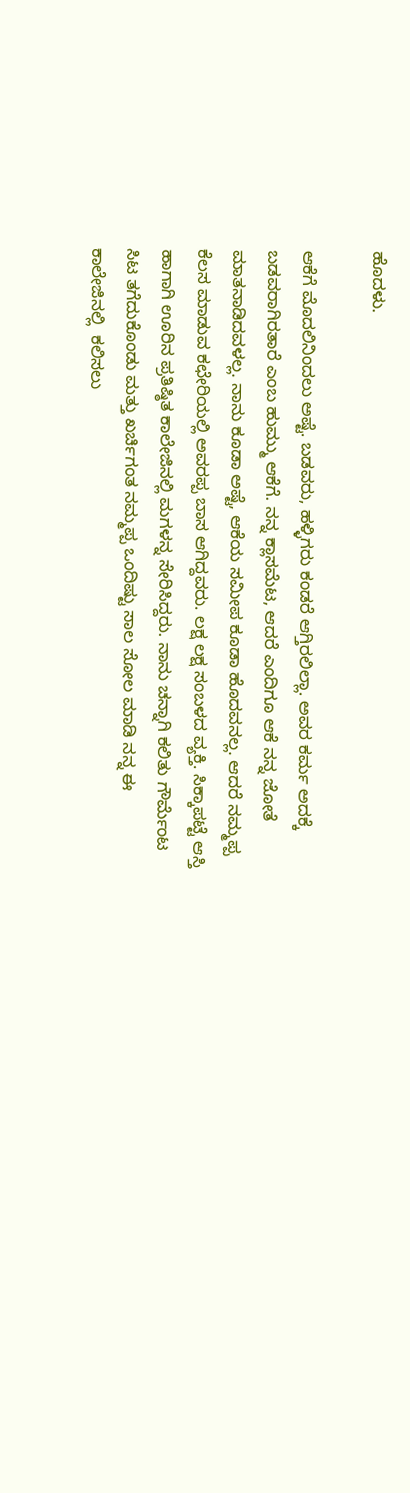ಹೊದಳು.

ಆಕೆಗೆ ಮೊದಲಿನಿಂದಲು ಅಷ್ಟೆ. ಬಡವರು, ಹಳ್ಳಿಗರು ಕಂಡರೆ ಆಗ್ತಿರಲಿಲ್ಲಾ. ಅವರ ಕರ್ಮ ಅದಕ್ಕೆ ಬಡವರಾಗಿರತಾರೆ ಎಂಬ ಹುಮ್ಮು ಆಕೆಗೆ. ನನ್ನ ಕ್ಲಾಸಮೆಟ, ಆದರೆ ಎಂದಿಗೂ ಆಕೆ ನನ್ನ ಜೋತೆ ಮಾತನಾಡಿದವಳಲ್ಲ. ನಾನು ಕೂಡಾ ಅಷ್ಟೆ, ಆಕೆಯ ಸಮೀಪ ಕೂಡಾ ಹೊದವನಲ್ಲ. ಆದರೆ ನಮ್ಮಪ್ಪ ಕೆಲಸ ಮಾಡುವ ಕಛೇರಿಯಲ್ಲಿ ಅವರಪ್ಪ ಬಾಸ ಆಗಿದ್ದವರು. ಲಕ್ಷ ಲಕ್ಷ ಸಂಬಳದ ವ್ಯಕ್ತಿ. ಸಿಕ್ಕಾಪಟ್ಟೆ ಆಸ್ತಿ ಹಾಗಾಗಿ ಊರಿನ ಪ್ರತಿಷ್ಠಿತ ಕಾಲೇಜಿನಲ್ಲಿ ಮಗಳನ್ನ ಸೇರಿಸಿದ್ದರು. ನಾನು ಚನ್ನಾಗಿ ಕಲಿತು ಗೌರ್ಮೆಂಟ ಸಿಟ ತಗೆದುಕೊಂಡು ಮತ್ತು ಖರ್ಚಿಗಂತ ನಮ್ಮಪ್ಪ ಒಂದಿಷ್ಟು ಸಾಲ ಸೋಲ ಮಾಡಿ ನನ್ನ ಈ ಕಾಲೇಜಿನಲ್ಲಿ  ಕಲಿಸಲು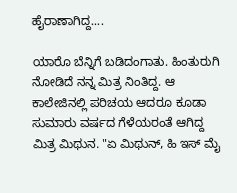ಹೈರಾಣಾಗಿದ್ದ....

ಯಾರೊ ಬೆನ್ನಿಗೆ ಬಡಿದಂಗಾತು. ಹಿಂತುರುಗಿ ನೋಡಿದೆ ನನ್ನ ಮಿತ್ರ ನಿಂತಿದ್ದ. ಆ ಕಾಲೇಜಿನಲ್ಲಿ ಪರಿಚಯ ಆದರೂ ಕೂಡಾ ಸುಮಾರು ವರ್ಷದ ಗೆಳೆಯರಂತೆ ಆಗಿದ್ದ ಮಿತ್ರ ಮಿಥುನ. "ಏ ಮಿಥುನ್, ಹಿ ಇಸ್ ಮೈ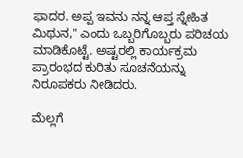ಫಾದರ. ಅಪ್ಪ ಇವನು ನನ್ನ ಆಪ್ತ ಸ್ನೇಹಿತ ಮಿಥುನ," ಎಂದು ಒಬ್ಬರಿಗೊಬ್ಬರು ಪರಿಚಯ ಮಾಡಿಕೊಟ್ಟೆ. ಅಷ್ಟರಲ್ಲಿ ಕಾರ್ಯಕ್ರಮ ಪ್ರಾರಂಭದ ಕುರಿತು ಸೂಚನೆಯನ್ನು ನಿರೂಪಕರು ನೀಡಿದರು.

ಮೆಲ್ಲಗೆ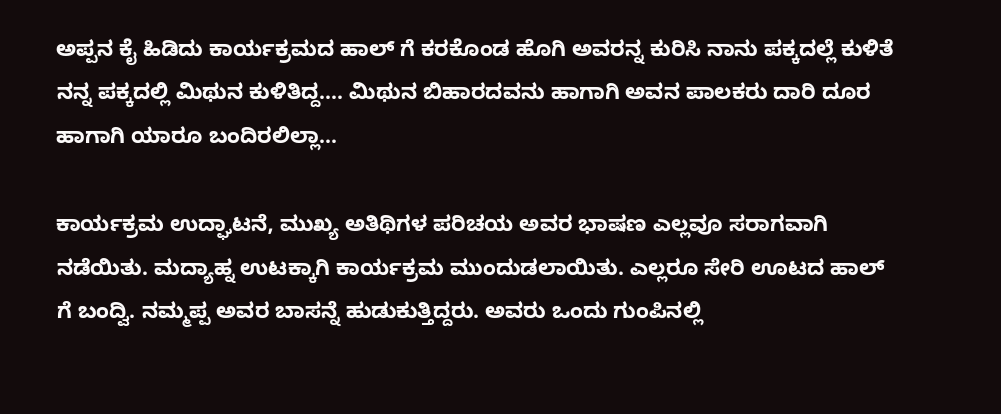ಅಪ್ಪನ ಕೈ ಹಿಡಿದು ಕಾರ್ಯಕ್ರಮದ ಹಾಲ್ ಗೆ ಕರಕೊಂಡ ಹೊಗಿ ಅವರನ್ನ ಕುರಿಸಿ ನಾನು ಪಕ್ಕದಲ್ಲೆ ಕುಳಿತೆ ನನ್ನ ಪಕ್ಕದಲ್ಲಿ ಮಿಥುನ ಕುಳಿತಿದ್ದ.... ಮಿಥುನ ಬಿಹಾರದವನು ಹಾಗಾಗಿ ಅವನ ಪಾಲಕರು ದಾರಿ ದೂರ ಹಾಗಾಗಿ ಯಾರೂ ಬಂದಿರಲಿಲ್ಲಾ...

ಕಾರ್ಯಕ್ರಮ ಉದ್ಘಾಟನೆ, ಮುಖ್ಯ ಅತಿಥಿಗಳ ಪರಿಚಯ ಅವರ ಭಾಷಣ ಎಲ್ಲವೂ ಸರಾಗವಾಗಿ ನಡೆಯಿತು. ಮದ್ಯಾಹ್ನ ಉಟಕ್ಕಾಗಿ ಕಾರ್ಯಕ್ರಮ ಮುಂದುಡಲಾಯಿತು. ಎಲ್ಲರೂ ಸೇರಿ ಊಟದ ಹಾಲ್ ಗೆ ಬಂದ್ವಿ. ನಮ್ಮಪ್ಪ ಅವರ ಬಾಸನ್ನೆ ಹುಡುಕುತ್ತಿದ್ದರು. ಅವರು ಒಂದು ಗುಂಪಿನಲ್ಲಿ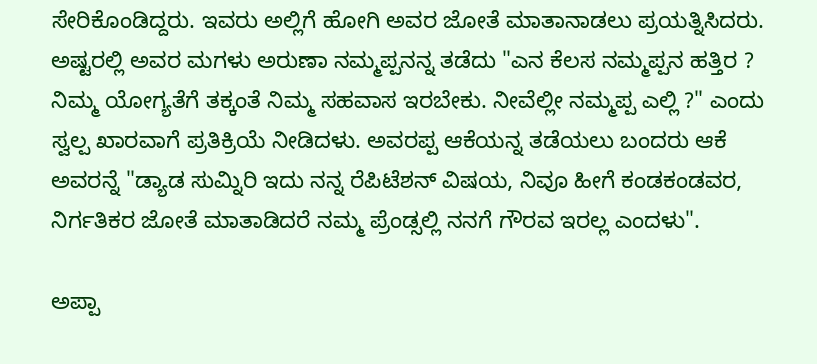ಸೇರಿಕೊಂಡಿದ್ದರು. ಇವರು ಅಲ್ಲಿಗೆ ಹೋಗಿ ಅವರ ಜೋತೆ ಮಾತಾನಾಡಲು ಪ್ರಯತ್ನಿಸಿದರು. ಅಷ್ಟರಲ್ಲಿ ಅವರ ಮಗಳು ಅರುಣಾ ನಮ್ಮಪ್ಪನನ್ನ ತಡೆದು "ಎನ ಕೆಲಸ ನಮ್ಮಪ್ಪನ ಹತ್ತಿರ ? ನಿಮ್ಮ ಯೋಗ್ಯತೆಗೆ ತಕ್ಕಂತೆ ನಿಮ್ಮ ಸಹವಾಸ ಇರಬೇಕು. ನೀವೆಲ್ಲೀ ನಮ್ಮಪ್ಪ ಎಲ್ಲಿ ?" ಎಂದು ಸ್ವಲ್ಪ ಖಾರವಾಗೆ ಪ್ರತಿಕ್ರಿಯೆ ನೀಡಿದಳು. ಅವರಪ್ಪ ಆಕೆಯನ್ನ ತಡೆಯಲು ಬಂದರು ಆಕೆ ಅವರನ್ನೆ "ಡ್ಯಾಡ ಸುಮ್ನಿರಿ ಇದು ನನ್ನ ರೆಪಿಟೆಶನ್ ವಿಷಯ, ನಿವೂ ಹೀಗೆ ಕಂಡಕಂಡವರ, ನಿರ್ಗತಿಕರ ಜೋತೆ ಮಾತಾಡಿದರೆ ನಮ್ಮ ಪ್ರೆಂಡ್ಸಲ್ಲಿ ನನಗೆ ಗೌರವ ಇರಲ್ಲ ಎಂದಳು".

ಅಪ್ಪಾ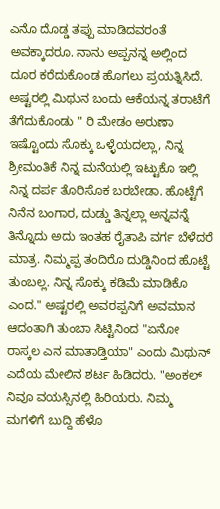ಎನೊ‌ ದೊಡ್ಡ ತಪ್ಪು ಮಾಡಿದವರಂತೆ ಅವಕ್ಕಾದರೂ. ನಾನು ಅಪ್ಪನನ್ನ ಅಲ್ಲಿಂದ ದೂರ ಕರೆದುಕೊಂಡ ಹೊಗಲು ಪ್ರಯತ್ನಿಸಿದೆ. ಅಷ್ಟರಲ್ಲಿ ಮಿಥುನ ಬಂದು ಆಕೆಯನ್ನ ತರಾಟೆಗೆ ತೆಗೆದುಕೊಂಡು " ರಿ‌ ಮೇಡಂ ಅರುಣಾ ಇಷ್ಟೊಂದು ಸೊಕ್ಕು ಒಳ್ಳೆಯದಲ್ಲಾ, ನಿನ್ನ ಶ್ರೀಮಂತಿಕೆ ನಿನ್ನ ಮನೆಯಲ್ಲಿ ಇಟ್ಟುಕೊ ಇಲ್ಲಿ ನಿನ್ನ ದರ್ಪ ತೊರಿಸೊಕ ಬರಬೇಡಾ. ಹೊಟ್ಟೆಗೆ ನಿನೆನ ಬಂಗಾರ, ದುಡ್ಡು ತಿನ್ನಲ್ಲಾ ಅನ್ನವನ್ನೆ ತಿನ್ನೊದು ಅದು ಇಂತಹ ರೈತಾಪಿ ವರ್ಗ ಬೆಳೆದರೆ ಮಾತ್ರ. ನಿಮ್ಮಪ್ಪ ತಂದಿರೊ ದುಡ್ಡಿನಿಂದ ಹೊಟ್ಟೆ ತುಂಬಲ್ಲ. ನಿನ್ನ ಸೊಕ್ಕು ಕಡಿಮೆ ಮಾಡಿಕೊ ಎಂದ." ಅಷ್ಟರಲ್ಲಿ ಅವರಪ್ಪನಿಗೆ ಅವಮಾನ ಆದಂತಾಗಿ ತುಂಬಾ ಸಿಟ್ಟಿನಿಂದ "ಏನೋ ರಾಸ್ಕಲ ಎನ ಮಾತಾಡ್ತಿಯಾ" ಎಂದು ಮಿಥುನ್ ಎದೆಯ ಮೇಲಿನ ಶರ್ಟ ಹಿಡಿದರು. "ಅಂಕಲ್ ನಿವೂ ವಯಸ್ಸಿನಲ್ಲಿ ಹಿರಿಯರು. ನಿಮ್ಮ ಮಗಳಿಗೆ ಬುದ್ದಿ ಹೆಳೊ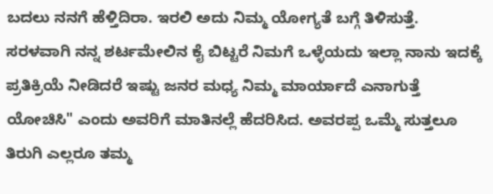ಬದಲು ನನಗೆ ಹೆಳ್ತಿದಿರಾ. ಇರಲಿ ಅದು ನಿಮ್ಮ ಯೋಗ್ಯತೆ ಬಗ್ಗೆ ತಿಳಿಸುತ್ತೆ. ಸರಳವಾಗಿ ನನ್ನ ಶರ್ಟಮೇಲಿನ ಕೈ ಬಿಟ್ಟರೆ ನಿಮಗೆ ಒಳ್ಳೆಯದು ಇಲ್ಲಾ ನಾನು ಇದಕ್ಕೆ ಪ್ರತಿಕ್ರಿಯೆ ನೀಡಿದರೆ ಇಷ್ಟು ಜನರ ಮಧ್ಯ ನಿಮ್ಮ ಮಾರ್ಯಾದೆ ಎನಾಗುತ್ತೆ ಯೋಚಿಸಿ" ಎಂದು ಅವರಿಗೆ ಮಾತಿನಲ್ಲೆ ಹೆದರಿಸಿದ. ಅವರಪ್ಪ ಒಮ್ಮೆ ಸುತ್ತಲೂ ತಿರುಗಿ ಎಲ್ಲರೂ ತಮ್ಮ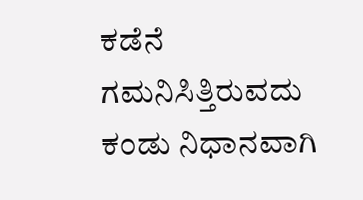ಕಡೆನೆ ಗಮನಿಸಿತ್ತಿರುವದು ಕಂಡು ನಿಧಾನವಾಗಿ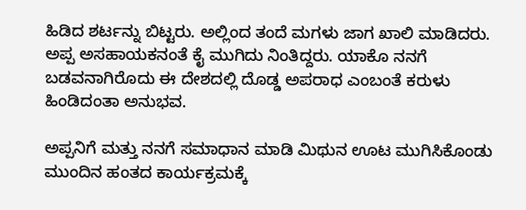ಹಿಡಿದ ಶರ್ಟನ್ನು ಬಿಟ್ಟರು. ಅಲ್ಲಿಂದ ತಂದೆ ಮಗಳು ಜಾಗ ಖಾಲಿ ಮಾಡಿದರು. ಅಪ್ಪ ಅಸಹಾಯಕನಂತೆ ಕೈ ಮುಗಿದು ನಿಂತಿದ್ದರು. ಯಾಕೊ ನನಗೆ ಬಡವನಾಗಿರೊದು ಈ ದೇಶದಲ್ಲಿ ದೊಡ್ಡ ಅಪರಾಧ ಎಂಬಂತೆ ಕರುಳು ಹಿಂಡಿದಂತಾ ಅನುಭವ.

ಅಪ್ಪನಿಗೆ ಮತ್ತು ನನಗೆ ಸಮಾಧಾನ ಮಾಡಿ ಮಿಥುನ ಊಟ ಮುಗಿಸಿಕೊಂಡು ಮುಂದಿನ ಹಂತದ ಕಾರ್ಯಕ್ರಮಕ್ಕೆ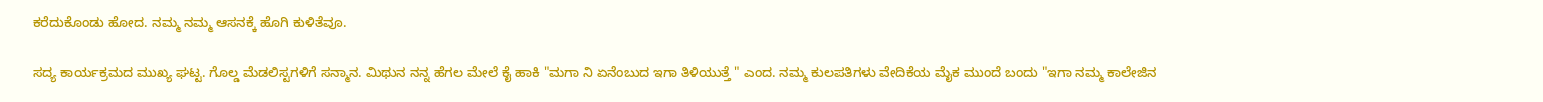ಕರೆದುಕೊಂಡು ಹೋದ. ನಮ್ಮ ನಮ್ಮ ಆಸನಕ್ಕೆ ಹೊಗಿ ಕುಳಿತೆವೂ.

ಸದ್ಯ ಕಾರ್ಯಕ್ರಮದ ಮುಖ್ಯ ಘಟ್ಟ. ಗೊಲ್ಡ ಮೆಡಲಿಸ್ಟಗಳಿಗೆ ಸನ್ಮಾನ. ಮಿಥುನ ನನ್ನ ಹೆಗಲ ಮೇಲೆ ಕೈ ಹಾಕಿ "ಮಗಾ ನಿ ಏನೆಂಬುದ ಇಗಾ ತಿಳಿಯುತ್ತೆ " ಎಂದ. ನಮ್ಮ ಕುಲಪತಿಗಳು ವೇದಿಕೆಯ ಮೈಕ ಮುಂದೆ ಬಂದು "ಇಗಾ ನಮ್ಮ ಕಾಲೇಜಿನ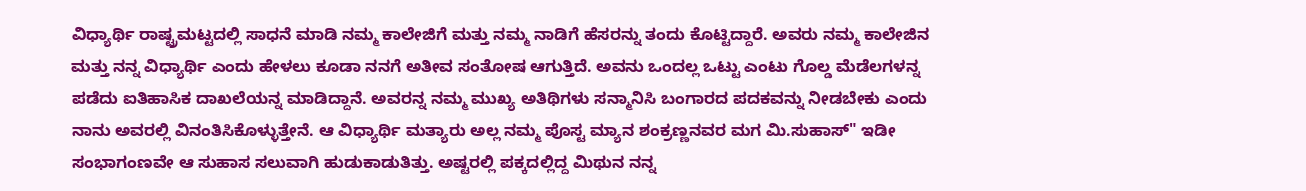ವಿಧ್ಯಾರ್ಥಿ ರಾಷ್ಟ್ರಮಟ್ಟದಲ್ಲಿ ಸಾಧನೆ ಮಾಡಿ ನಮ್ಮ ಕಾಲೇಜಿಗೆ ಮತ್ತು ನಮ್ಮ ನಾಡಿಗೆ ಹೆಸರನ್ನು ತಂದು ಕೊಟ್ಟಿದ್ದಾರೆ. ಅವರು ನಮ್ಮ ಕಾಲೇಜಿನ ಮತ್ತು ನನ್ನ ವಿಧ್ಯಾರ್ಥಿ ಎಂದು ಹೇಳಲು ಕೂಡಾ ನನಗೆ ಅತೀವ ಸಂತೋಷ ಆಗುತ್ತಿದೆ. ಅವನು ಒಂದಲ್ಲ ಒಟ್ಟು ಎಂಟು ಗೊಲ್ಡ ಮೆಡೆಲಗಳನ್ನ ಪಡೆದು ಐತಿಹಾಸಿಕ ದಾಖಲೆಯನ್ನ ಮಾಡಿದ್ದಾನೆ. ಅವರನ್ನ ನಮ್ಮ ಮುಖ್ಯ ಅತಿಥಿಗಳು ಸನ್ಮಾನಿಸಿ ಬಂಗಾರದ ಪದಕವನ್ನು ನೀಡಬೇಕು ಎಂದು ನಾನು ಅವರಲ್ಲಿ ವಿನಂತಿಸಿಕೊಳ್ಳುತ್ತೇನೆ. ಆ ವಿಧ್ಯಾರ್ಥಿ ಮತ್ಯಾರು ಅಲ್ಲ ನಮ್ಮ ಪೊಸ್ಟ ಮ್ಯಾನ ಶಂಕ್ರಣ್ಣನವರ ಮಗ ಮಿ.ಸುಹಾಸ್" ಇಡೀ ಸಂಭಾಗಂಣವೇ ಆ ಸುಹಾಸ ಸಲುವಾಗಿ ಹುಡುಕಾಡುತಿತ್ತು. ಅಷ್ಟರಲ್ಲಿ ಪಕ್ಕದಲ್ಲಿದ್ದ ಮಿಥುನ ನನ್ನ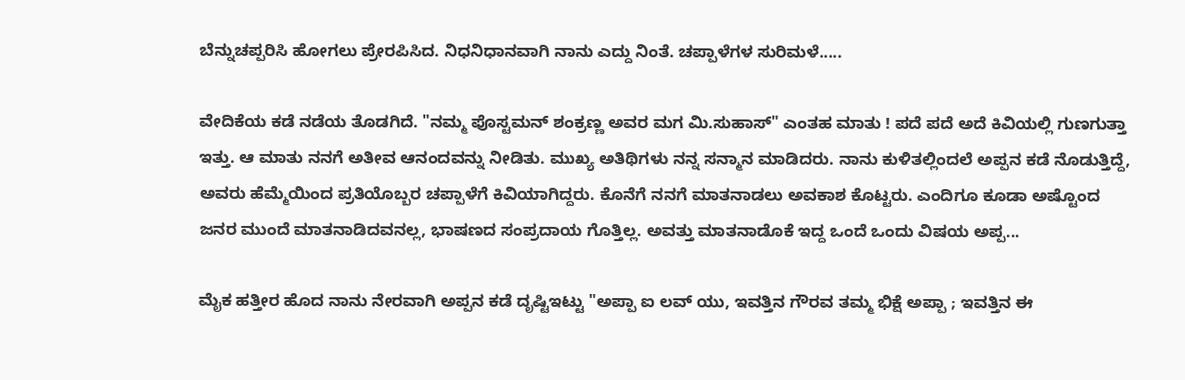ಬೆನ್ನುಚಪ್ಪರಿಸಿ ಹೋಗಲು ಪ್ರೇರಪಿಸಿದ. ನಿಧನಿಧಾನವಾಗಿ ನಾನು ಎದ್ದು ನಿಂತೆ. ಚಪ್ಪಾಳೆಗಳ ಸುರಿಮಳೆ.....

ವೇದಿಕೆಯ ಕಡೆ ನಡೆಯ ತೊಡಗಿದೆ. "ನಮ್ಮ ಪೊಸ್ಟಮನ್ ಶಂಕ್ರಣ್ಣ ಅವರ ಮಗ ಮಿ.ಸುಹಾಸ್" ಎಂತಹ ಮಾತು ! ಪದೆ ಪದೆ ಅದೆ ಕಿವಿಯಲ್ಲಿ ಗುಣಗುತ್ತಾ ಇತ್ತು. ಆ ಮಾತು ನನಗೆ ಅತೀವ ಆನಂದವನ್ನು ನೀಡಿತು. ಮುಖ್ಯ ಅತಿಥಿಗಳು ನನ್ನ ಸನ್ಮಾನ ಮಾಡಿದರು. ನಾನು ಕುಳಿತಲ್ಲಿಂದಲೆ ಅಪ್ಪನ ಕಡೆ ನೊಡುತ್ತಿದ್ದೆ, ಅವರು ಹೆಮ್ಮೆಯಿಂದ ಪ್ರತಿಯೊಬ್ಬರ ಚಪ್ಪಾಳೆಗೆ ಕಿವಿಯಾಗಿದ್ದರು. ಕೊನೆಗೆ ನನಗೆ ಮಾತನಾಡಲು ಅವಕಾಶ ಕೊಟ್ಟರು. ಎಂದಿಗೂ ಕೂಡಾ ಅಷ್ಟೊಂದ ಜನರ ಮುಂದೆ ಮಾತನಾಡಿದವನಲ್ಲ, ಭಾಷಣದ ಸಂಪ್ರದಾಯ ಗೊತ್ತಿಲ್ಲ. ಅವತ್ತು ಮಾತನಾಡೊಕೆ ಇದ್ದ ಒಂದೆ ಒಂದು ವಿಷಯ ಅಪ್ಪ...

ಮೈಕ ಹತ್ತೀರ ಹೊದ ನಾನು ನೇರವಾಗಿ ಅಪ್ಪನ ಕಡೆ ದೃಷ್ಟಿಇಟ್ಟು "ಅಪ್ಪಾ ಐ ಲವ್ ಯು, ಇವತ್ತಿನ ಗೌರವ ತಮ್ಮ ಭಿಕ್ಷೆ ಅಪ್ಪಾ ; ಇವತ್ತಿನ ಈ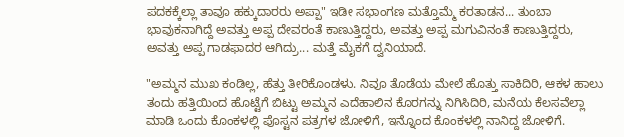ಪದಕಕ್ಕೆಲ್ಲಾ ತಾವೂ ಹಕ್ಕುದಾರರು ಅಪ್ಪಾ" ಇಡೀ ಸಭಾಂಗಣ ಮತ್ತೊಮ್ಮೆ ಕರತಾಡನ... ತುಂಬಾ ಭಾವುಕನಾಗಿದ್ದೆ ಅವತ್ತು ಅಪ್ಪ ದೇವರಂತೆ ಕಾಣುತ್ತಿದ್ದರು, ಅವತ್ತು ಅಪ್ಪ ಮಗುವಿನಂತೆ ಕಾಣುತ್ತಿದ್ದರು, ಅವತ್ತು ಅಪ್ಪ ಗಾಡಫಾದರ ಆಗಿದ್ರು... ಮತ್ತೆ ಮೈಕಗೆ ದ್ವನಿಯಾದೆ.

"ಅಮ್ಮನ ಮುಖ ಕಂಡಿಲ್ಲ, ಹೆತ್ತು ತೀರಿಕೊಂಡಳು. ನಿವೂ ತೊಡೆಯ ಮೇಲೆ ಹೊತ್ತು ಸಾಕಿದಿರಿ, ಆಕಳ ಹಾಲು ತಂದು ಹತ್ತಿಯಿಂದ ಹೊಟ್ಟೆಗೆ ಬಿಟ್ಟು ಅಮ್ಮನ ಎದೆಹಾಲಿನ ಕೊರಗನ್ನು ನಿಗಿಸಿದಿರಿ, ಮನೆಯ ಕೆಲಸವೆಲ್ಲಾ ಮಾಡಿ ಒಂದು ಕೊಂಕಳಲ್ಲಿ ಪೊಸ್ಟನ ಪತ್ರಗಳ ಜೋಳಿಗೆ, ಇನ್ನೊಂದ ಕೊಂಕಳಲ್ಲಿ ನಾನಿದ್ದ ಜೋಳಿಗೆ.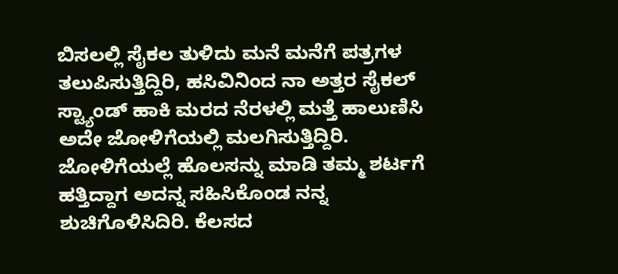ಬಿಸಲಲ್ಲಿ ಸೈಕಲ ತುಳಿದು ಮನೆ ಮನೆಗೆ ಪತ್ರಗಳ ತಲುಪಿಸುತ್ತಿದ್ದಿರಿ, ಹಸಿವಿನಿಂದ ನಾ ಅತ್ತರ ಸೈಕಲ್ ಸ್ಟ್ಯಾಂಡ್ ಹಾಕಿ ಮರದ ನೆರಳಲ್ಲಿ ಮತ್ತೆ ಹಾಲುಣಿಸಿ ಅದೇ ಜೋಳಿಗೆಯಲ್ಲಿ ಮಲಗಿಸುತ್ತಿದ್ದಿರಿ. ಜೋಳಿಗೆಯಲ್ಲೆ ಹೊಲಸನ್ನು ಮಾಡಿ ತಮ್ಮ ಶರ್ಟಗೆ ಹತ್ತಿದ್ದಾಗ ಅದನ್ನ ಸಹಿಸಿಕೊಂಡ ನನ್ನ ಶುಚಿಗೊಳಿಸಿದಿರಿ. ಕೆಲಸದ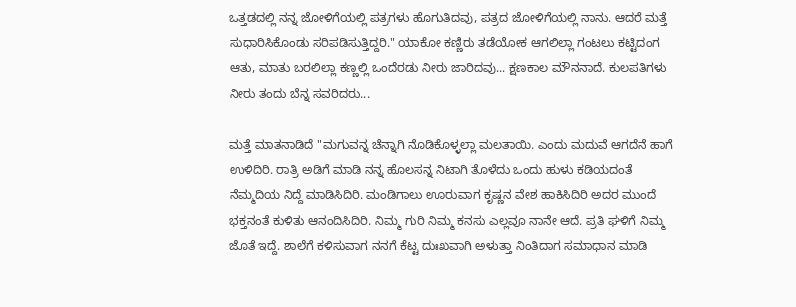ಒತ್ತಡದಲ್ಲಿ ನನ್ನ ಜೋಳಿಗೆಯಲ್ಲಿ ಪತ್ರಗಳು ಹೊಗುತಿದವು, ಪತ್ರದ ಜೋಳಿಗೆಯಲ್ಲಿ ನಾನು. ಆದರೆ ಮತ್ತೆ ಸುಧಾರಿಸಿಕೊಂಡು ಸರಿಪಡಿಸುತ್ತಿದ್ದರಿ." ಯಾಕೋ ಕಣ್ಣಿರು ತಡೆಯೋಕ ಆಗಲಿಲ್ಲಾ ಗಂಟಲು ಕಟ್ಟಿದಂಗ ಆತು, ಮಾತು ಬರಲಿಲ್ಲಾ ಕಣ್ಣಲ್ಲಿ ಒಂದೆರಡು ನೀರು ಜಾರಿದವು... ಕ್ಷಣಕಾಲ ಮೌನನಾದೆ. ಕುಲಪತಿಗಳು ನೀರು ತಂದು ಬೆನ್ನ ಸವರಿದರು...

ಮತ್ತೆ ಮಾತನಾಡಿದೆ "ಮಗುವನ್ನ ಚೆನ್ನಾಗಿ ನೊಡಿಕೊಳ್ಳಲ್ಲಾ ಮಲತಾಯಿ. ಎಂದು ಮದುವೆ ಆಗದೆನೆ ಹಾಗೆ ಉಳಿದಿರಿ. ರಾತ್ರಿ ಅಡಿಗೆ ಮಾಡಿ ನನ್ನ ಹೊಲಸನ್ನ ನಿಟಾಗಿ ತೊಳೆದು ಒಂದು ಹುಳು ಕಡಿಯದಂತೆ ನೆಮ್ಮದಿಯ ನಿದ್ದೆ ಮಾಡಿಸಿದಿರಿ. ಮಂಡಿಗಾಲು ಊರುವಾಗ ಕೃಷ್ಣನ ವೇಶ ಹಾಕಿಸಿದಿರಿ ಅದರ ಮುಂದೆ ಭಕ್ತನಂತೆ ಕುಳಿತು ಆನಂದಿಸಿದಿರಿ. ನಿಮ್ಮ ಗುರಿ ನಿಮ್ಮ ಕನಸು ಎಲ್ಲವೂ ನಾನೇ ಆದೆ. ಪ್ರತಿ ಘಳಿಗೆ ನಿಮ್ಮ ಜೊತೆ ಇದ್ದೆ. ಶಾಲೆಗೆ ಕಳಿಸುವಾಗ ನನಗೆ ಕೆಟ್ಟ ದುಃಖವಾಗಿ ಅಳುತ್ತಾ ನಿಂತಿದಾಗ ಸಮಾಧಾನ ಮಾಡಿ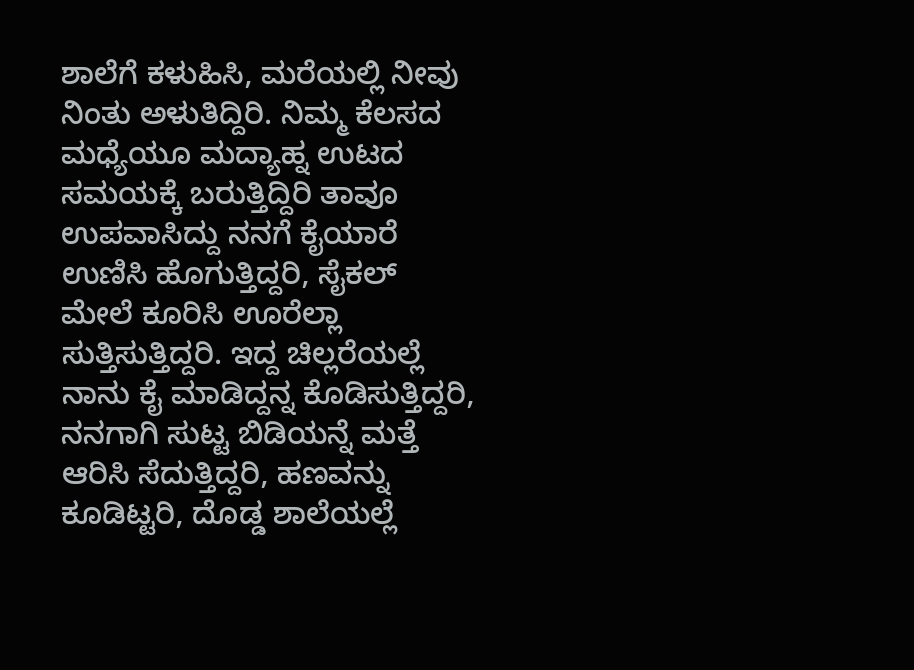ಶಾಲೆಗೆ ಕಳುಹಿಸಿ, ಮರೆಯಲ್ಲಿ ನೀವು ನಿಂತು ಅಳುತಿದ್ದಿರಿ. ನಿಮ್ಮ ಕೆಲಸದ ಮಧ್ಯೆಯೂ ಮದ್ಯಾಹ್ನ ಉಟದ ಸಮಯಕ್ಕೆ ಬರುತ್ತಿದ್ದಿರಿ ತಾವೂ ಉಪವಾಸಿದ್ದು ನನಗೆ ಕೈಯಾರೆ ಉಣಿಸಿ ಹೊಗುತ್ತಿದ್ದರಿ, ಸೈಕಲ್ ಮೇಲೆ ಕೂರಿಸಿ ಊರೆಲ್ಲಾ ಸುತ್ತಿಸುತ್ತಿದ್ದರಿ. ಇದ್ದ ಚಿಲ್ಲರೆಯಲ್ಲೆ ನಾನು ಕೈ ಮಾಡಿದ್ದನ್ನ ಕೊಡಿಸುತ್ತಿದ್ದರಿ, ನನಗಾಗಿ ಸುಟ್ಟ ಬಿಡಿಯನ್ನೆ ಮತ್ತೆ ಆರಿಸಿ ಸೆದುತ್ತಿದ್ದರಿ, ಹಣವನ್ನು ಕೂಡಿಟ್ಟರಿ, ದೊಡ್ಡ ಶಾಲೆಯಲ್ಲೆ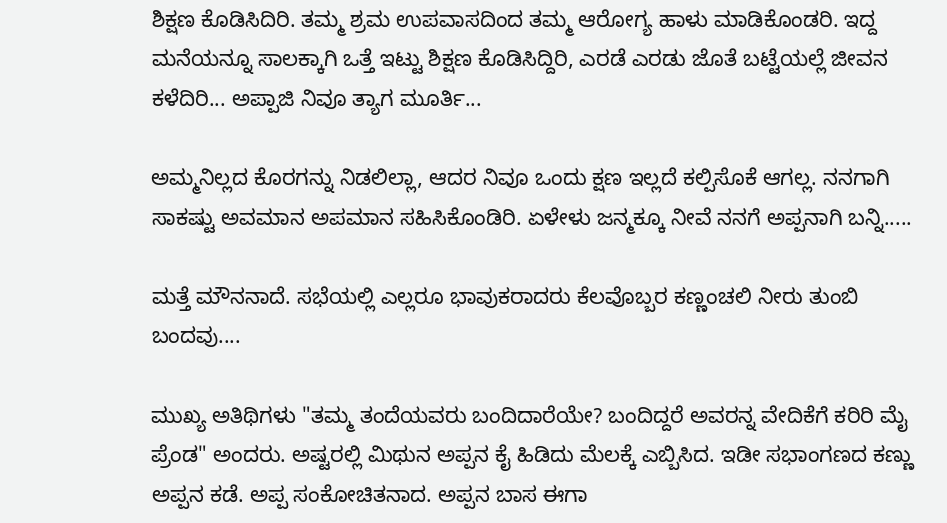ಶಿಕ್ಷಣ ಕೊಡಿಸಿದಿರಿ. ತಮ್ಮ ಶ್ರಮ ಉಪವಾಸದಿಂದ ತಮ್ಮ ಆರೋಗ್ಯ ಹಾಳು ಮಾಡಿಕೊಂಡರಿ. ಇದ್ದ ಮನೆಯನ್ನೂ ಸಾಲಕ್ಕಾಗಿ ಒತ್ತೆ ಇಟ್ಟು ಶಿಕ್ಷಣ ಕೊಡಿಸಿದ್ದಿರಿ, ಎರಡೆ ಎರಡು ಜೊತೆ ಬಟ್ಟೆಯಲ್ಲೆ ಜೀವನ ಕಳೆದಿರಿ... ಅಪ್ಪಾಜಿ ನಿವೂ ತ್ಯಾಗ ಮೂರ್ತಿ...

ಅಮ್ಮನಿಲ್ಲದ ಕೊರಗನ್ನು ನಿಡಲಿಲ್ಲಾ, ಆದರ ನಿವೂ ಒಂದು ಕ್ಷಣ ಇಲ್ಲದೆ ಕಲ್ಪಿಸೊಕೆ ಆಗಲ್ಲ. ನನಗಾಗಿ ಸಾಕಷ್ಟು ಅವಮಾನ ಅಪಮಾನ ಸಹಿಸಿಕೊಂಡಿರಿ. ಏಳೇಳು ಜನ್ಮಕ್ಕೂ ನೀವೆ ನನಗೆ ಅಪ್ಪನಾಗಿ ಬನ್ನಿ.....

ಮತ್ತೆ ಮೌನನಾದೆ. ಸಭೆಯಲ್ಲಿ ಎಲ್ಲರೂ ಭಾವುಕರಾದರು ಕೆಲವೊಬ್ಬರ ಕಣ್ಣಂಚಲಿ ನೀರು ತುಂಬಿ ಬಂದವು....

ಮುಖ್ಯ ಅತಿಥಿಗಳು "ತಮ್ಮ ತಂದೆಯವರು ಬಂದಿದಾರೆಯೇ? ಬಂದಿದ್ದರೆ ಅವರನ್ನ ವೇದಿಕೆಗೆ ಕರಿರಿ ಮೈ ಪ್ರೆಂಡ" ಅಂದರು. ಅಷ್ಟರಲ್ಲಿ ಮಿಥುನ ಅಪ್ಪನ ಕೈ ಹಿಡಿದು ಮೆಲಕ್ಕೆ ಎಬ್ಬಿಸಿದ. ಇಡೀ ಸಭಾಂಗಣದ ಕಣ್ಣು ಅಪ್ಪನ ಕಡೆ. ಅಪ್ಪ ಸಂಕೋಚಿತನಾದ. ಅಪ್ಪನ ಬಾಸ ಈಗಾ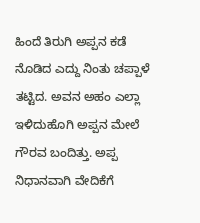ಹಿಂದೆ ತಿರುಗಿ ಅಪ್ಪನ ಕಡೆ ನೊಡಿದ ಎದ್ದು ನಿಂತು ಚಪ್ಪಾಳೆ ತಟ್ಟಿದ. ಅವನ ಅಹಂ ಎಲ್ಲಾ ಇಳಿದುಹೊಗಿ ಅಪ್ಪನ ಮೇಲೆ ಗೌರವ ಬಂದಿತ್ತು. ಅಪ್ಪ ನಿಧಾನವಾಗಿ ವೇದಿಕೆಗೆ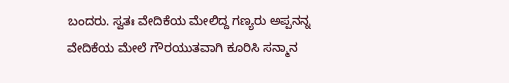ಬಂದರು. ಸ್ವತಃ ವೇದಿಕೆಯ ಮೇಲಿದ್ದ ಗಣ್ಯರು ಅಪ್ಪನನ್ನ ವೇದಿಕೆಯ ಮೇಲೆ ಗೌರಯುತವಾಗಿ ಕೂರಿಸಿ ಸನ್ಮಾನ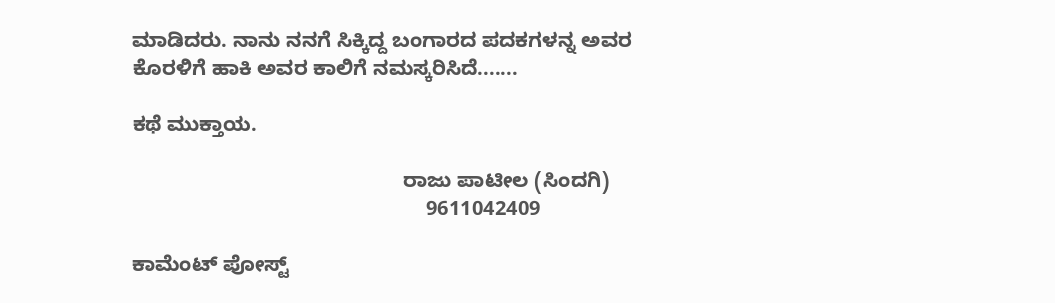ಮಾಡಿದರು. ನಾನು ನನಗೆ ಸಿಕ್ಕಿದ್ದ ಬಂಗಾರದ ಪದಕಗಳನ್ನ ಅವರ ಕೊರಳಿಗೆ ಹಾಕಿ ಅವರ ಕಾಲಿಗೆ ನಮಸ್ಕರಿಸಿದೆ.......

ಕಥೆ ಮುಕ್ತಾಯ.

                                               ರಾಜು ಪಾಟೀಲ (ಸಿಂದಗಿ)
                                                   9611042409

ಕಾಮೆಂಟ್‌‌ ಪೋಸ್ಟ್‌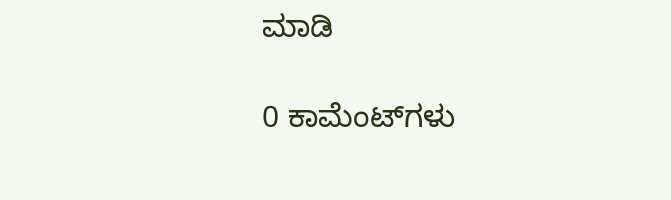ಮಾಡಿ

0 ಕಾಮೆಂಟ್‌ಗಳು